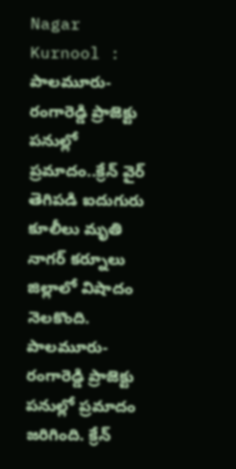Nagar Kurnool : పాలమూరు-రంగారెడ్డి ప్రాజెక్టు పనుల్లో ప్రమాదం..క్రేన్ వైర్ తెగిపడి ఐదుగురు కూలీలు మృతి
నాగర్ కర్నూలు జిల్లాలో విషాదం నెలకొంది. పాలమూరు-రంగారెడ్డి ప్రాజెక్టు పనుల్లో ప్రమాదం జరిగింది. క్రేన్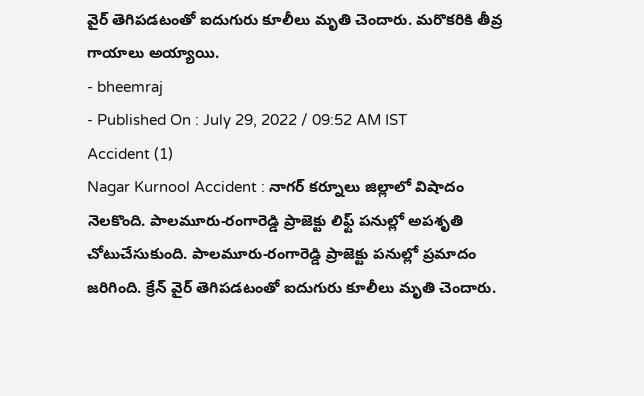వైర్ తెగిపడటంతో ఐదుగురు కూలీలు మృతి చెందారు. మరొకరికి తీవ్ర గాయాలు అయ్యాయి.
- bheemraj
- Published On : July 29, 2022 / 09:52 AM IST
Accident (1)
Nagar Kurnool Accident : నాగర్ కర్నూలు జిల్లాలో విషాదం నెలకొంది. పాలమూరు-రంగారెడ్డి ప్రాజెక్టు లిఫ్ట్ పనుల్లో అపశృతి చోటుచేసుకుంది. పాలమూరు-రంగారెడ్డి ప్రాజెక్టు పనుల్లో ప్రమాదం జరిగింది. క్రేన్ వైర్ తెగిపడటంతో ఐదుగురు కూలీలు మృతి చెందారు.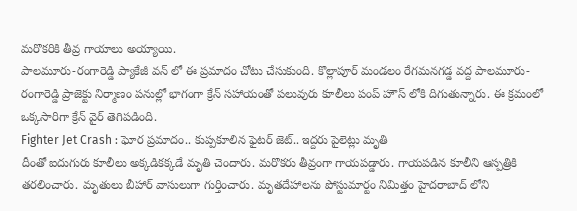మరొకరికి తీవ్ర గాయాలు అయ్యాయి.
పాలమూరు-రంగారెడ్డి ప్యాకేజీ వన్ లో ఈ ప్రమాదం చోటు చేసుకుంది. కొల్లాపూర్ మండలం రేగమనగడ్డ వద్ద పాలమూరు-రంగారెడ్డి ప్రాజెక్టు నిర్మాణం పనుల్లో భాగంగా క్రేన్ సహాయంతో పలువురు కూలీలు పంప్ హౌస్ లోకి దిగుతున్నారు. ఈ క్రమంలో ఒక్కసారిగా క్రేన్ వైర్ తెగిపడింది.
Fighter Jet Crash : ఘోర ప్రమాదం.. కుప్పకూలిన ఫైటర్ జెట్.. ఇద్దరు పైలెట్లు మృతి
దీంతో ఐదుగురు కూలీలు అక్కడికక్కడే మృతి చెందారు. మరొకరు తీవ్రంగా గాయపడ్డారు. గాయపడిన కూలీని ఆస్పత్రికి తరలించారు. మృతులు బీహార్ వాసులుగా గుర్తించారు. మృతదేహాలను పోస్టుమార్టం నిమిత్తం హైదరాబాద్ లోని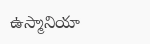ఉస్మానియా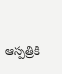ఆస్పత్రికి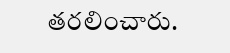తరలించారు.